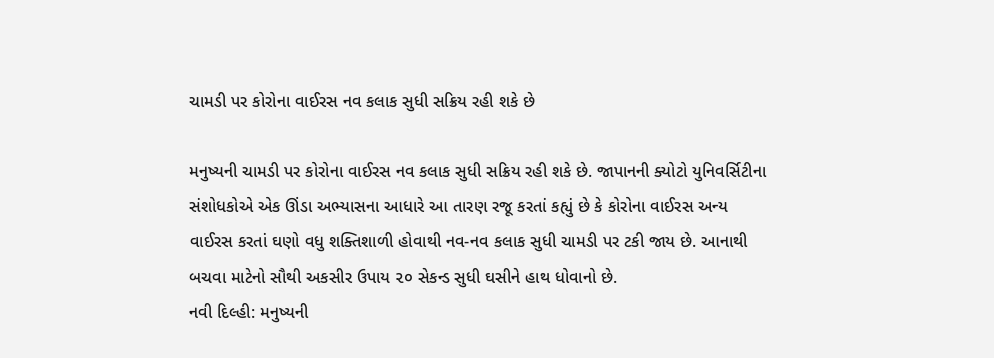ચામડી પર કોરોના વાઈરસ નવ કલાક સુધી સક્રિય રહી શકે છે

મનુષ્યની ચામડી પર કોરોના વાઈરસ નવ કલાક સુધી સક્રિય રહી શકે છે. જાપાનની ક્યોટો યુનિવર્સિટીના સંશોધકોએ એક ઊંડા અભ્યાસના આધારે આ તારણ રજૂ કરતાં કહ્યું છે કે કોરોના વાઈરસ અન્ય વાઈરસ કરતાં ઘણો વધુ શક્તિશાળી હોવાથી નવ-નવ કલાક સુધી ચામડી પર ટકી જાય છે. આનાથી બચવા માટેનો સૌથી અકસીર ઉપાય ૨૦ સેકન્ડ સુધી ઘસીને હાથ ધોવાનો છે.
નવી દિલ્હી: મનુષ્યની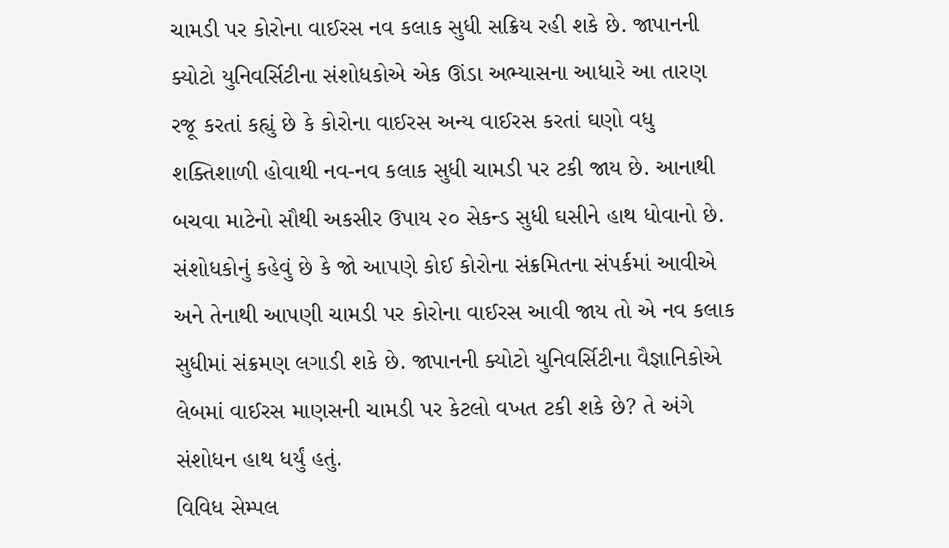ચામડી પર કોરોના વાઈરસ નવ કલાક સુધી સક્રિય રહી શકે છે. જાપાનની ક્યોટો યુનિવર્સિટીના સંશોધકોએ એક ઊંડા અભ્યાસના આધારે આ તારણ રજૂ કરતાં કહ્યું છે કે કોરોના વાઈરસ અન્ય વાઈરસ કરતાં ઘણો વધુ શક્તિશાળી હોવાથી નવ-નવ કલાક સુધી ચામડી પર ટકી જાય છે. આનાથી બચવા માટેનો સૌથી અકસીર ઉપાય ૨૦ સેકન્ડ સુધી ઘસીને હાથ ધોવાનો છે.
સંશોધકોનું કહેવું છે કે જો આપણે કોઈ કોરોના સંક્રમિતના સંપર્કમાં આવીએ અને તેનાથી આપણી ચામડી પર કોરોના વાઈરસ આવી જાય તો એ નવ કલાક સુધીમાં સંક્રમણ લગાડી શકે છે. જાપાનની ક્યોટો યુનિવર્સિટીના વૈજ્ઞાનિકોએ લેબમાં વાઈરસ માણસની ચામડી પર કેટલો વખત ટકી શકે છે? તે અંગે સંશોધન હાથ ધર્યું હતું.
વિવિધ સેમ્પલ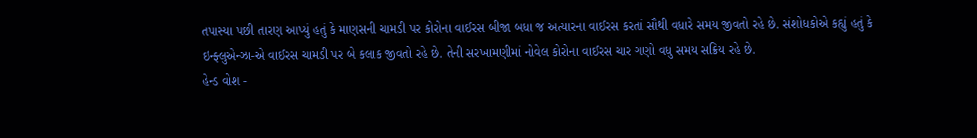તપાસ્યા પછી તારણ આપ્યું હતું કે માણસની ચામડી પર કોરોના વાઈરસ બીજા બધા જ અત્યારના વાઈરસ કરતાં સૌથી વધારે સમય જીવતો રહે છે. સંશોધકોએ કહ્યું હતું કે ઇન્ફ્લુએન્ઝા-એ વાઈરસ ચામડી પર બે કલાક જીવતો રહે છે. તેની સરખામણીમાં નોવેલ કોરોના વાઈરસ ચાર ગણો વધુ સમય સક્રિય રહે છે.
હેન્ડ વોશ -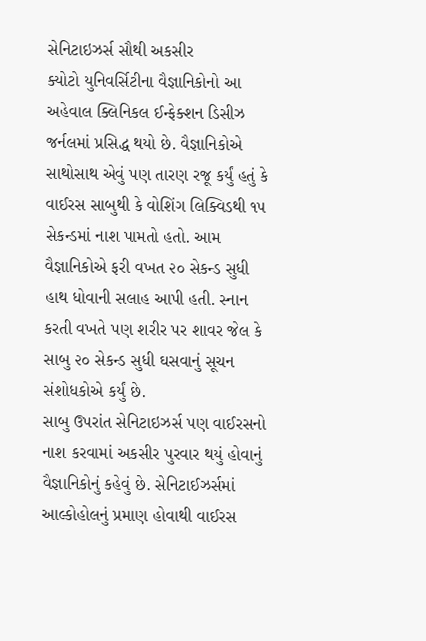સેનિટાઇઝર્સ સૌથી અકસીર
ક્યોટો યુનિવર્સિટીના વૈજ્ઞાનિકોનો આ અહેવાલ ક્લિનિકલ ઈન્ફેક્શન ડિસીઝ જર્નલમાં પ્રસિદ્ધ થયો છે. વૈજ્ઞાનિકોએ સાથોસાથ એવું પણ તારણ રજૂ કર્યું હતું કે વાઈરસ સાબુથી કે વોશિંગ લિક્વિડથી ૧૫ સેકન્ડમાં નાશ પામતો હતો. આમ વૈજ્ઞાનિકોએ ફરી વખત ૨૦ સેકન્ડ સુધી હાથ ધોવાની સલાહ આપી હતી. સ્નાન કરતી વખતે પણ શરીર પર શાવર જેલ કે સાબુ ૨૦ સેકન્ડ સુધી ઘસવાનું સૂચન સંશોધકોએ કર્યું છે.
સાબુ ઉપરાંત સેનિટાઇઝર્સ પણ વાઈરસનો નાશ કરવામાં અકસીર પુરવાર થયું હોવાનું વૈજ્ઞાનિકોનું કહેવું છે. સેનિટાઈઝર્સમાં આલ્કોહોલનું પ્રમાણ હોવાથી વાઈરસ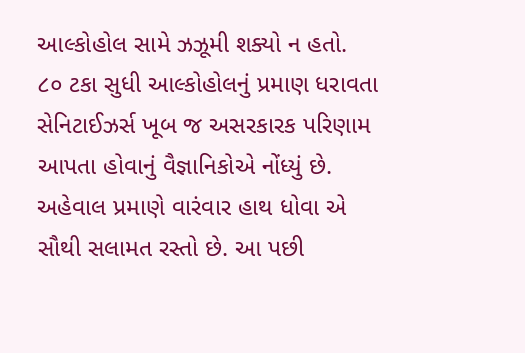આલ્કોહોલ સામે ઝઝૂમી શક્યો ન હતો. ૮૦ ટકા સુધી આલ્કોહોલનું પ્રમાણ ધરાવતા સેનિટાઈઝર્સ ખૂબ જ અસરકારક પરિણામ આપતા હોવાનું વૈજ્ઞાનિકોએ નોંધ્યું છે. અહેવાલ પ્રમાણે વારંવાર હાથ ધોવા એ સૌથી સલામત રસ્તો છે. આ પછી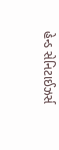હેન્ડ સેનિટાઈઝર્સ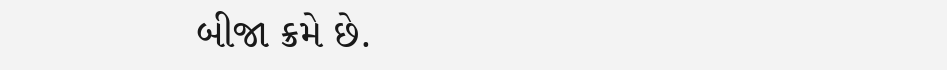બીજા ક્રમે છે.